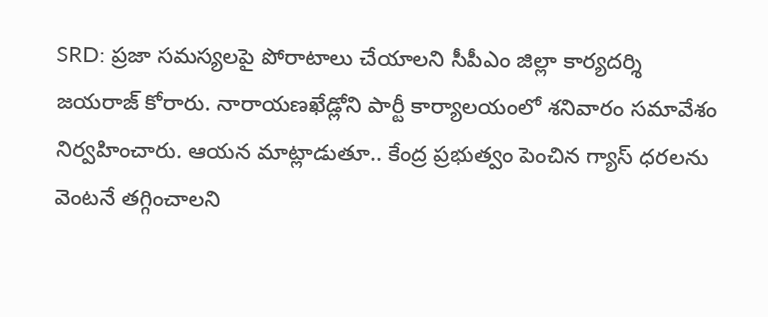SRD: ప్రజా సమస్యలపై పోరాటాలు చేయాలని సీపీఎం జిల్లా కార్యదర్శి జయరాజ్ కోరారు. నారాయణఖేడ్లోని పార్టీ కార్యాలయంలో శనివారం సమావేశం నిర్వహించారు. ఆయన మాట్లాడుతూ.. కేంద్ర ప్రభుత్వం పెంచిన గ్యాస్ ధరలను వెంటనే తగ్గించాలని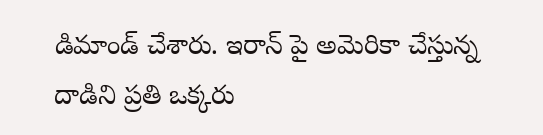డిమాండ్ చేశారు. ఇరాన్ పై అమెరికా చేస్తున్న దాడిని ప్రతి ఒక్కరు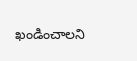ఖండించాలని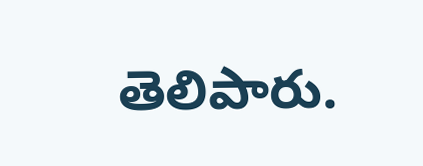తెలిపారు.